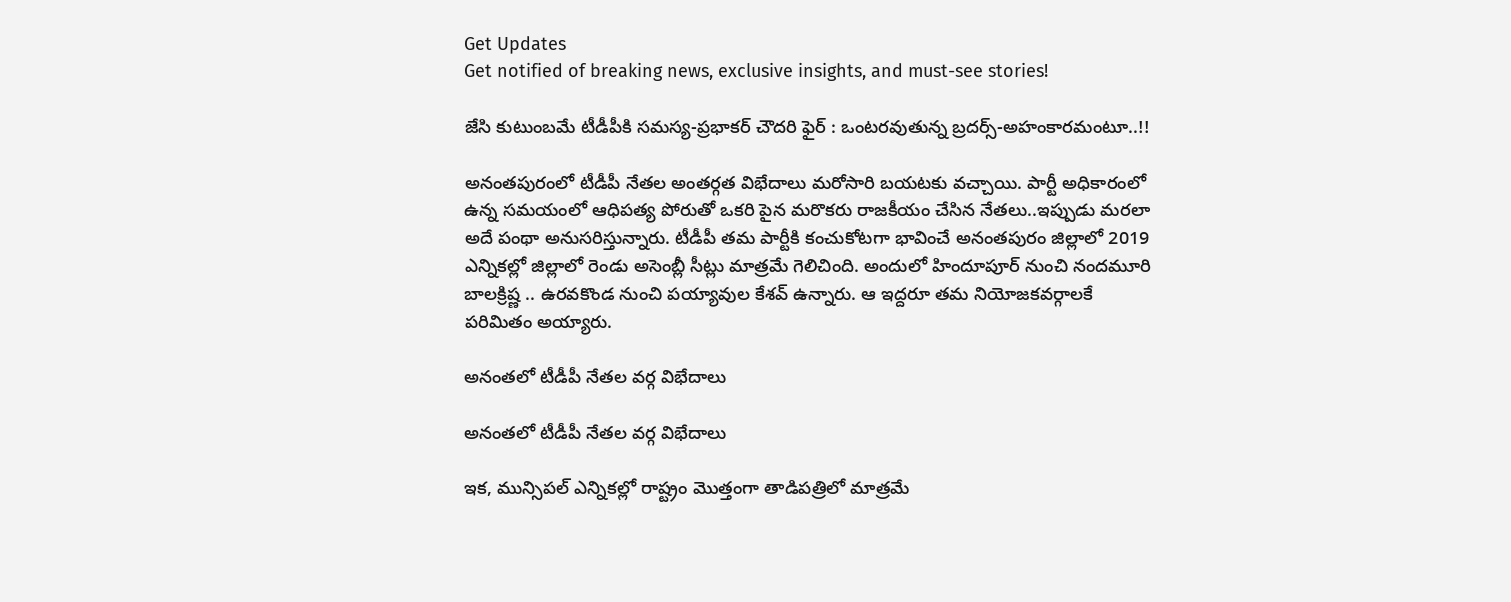Get Updates
Get notified of breaking news, exclusive insights, and must-see stories!

జేసి కుటుంబమే టీడీపీకి సమస్య-ప్రభాకర్ చౌదరి ఫైర్ : ఒంటరవుతున్న బ్రదర్స్-అహంకారమంటూ..!!

అనంతపురంలో టీడీపీ నేతల అంతర్గత విభేదాలు మరోసారి బయటకు వచ్చాయి. పార్టీ అధికారంలో ఉన్న సమయంలో ఆధిపత్య పోరుతో ఒకరి పైన మరొకరు రాజకీయం చేసిన నేతలు..ఇప్పుడు మరలా అదే పంథా అనుసరిస్తున్నారు. టీడీపీ తమ పార్టీకి కంచుకోటగా భావించే అనంతపురం జిల్లాలో 2019 ఎన్నికల్లో జిల్లాలో రెండు అసెంబ్లీ సీట్లు మాత్రమే గెలిచింది. అందులో హిందూపూర్ నుంచి నందమూరి బాలక్రిష్ణ .. ఉరవకొండ నుంచి పయ్యావుల కేశవ్ ఉన్నారు. ఆ ఇద్దరూ తమ నియోజకవర్గాలకే పరిమితం అయ్యారు.

అనంతలో టీడీపీ నేతల వర్గ విభేదాలు

అనంతలో టీడీపీ నేతల వర్గ విభేదాలు

ఇక, మున్సిపల్ ఎన్నికల్లో రాష్ట్రం మొత్తంగా తాడిపత్రిలో మాత్రమే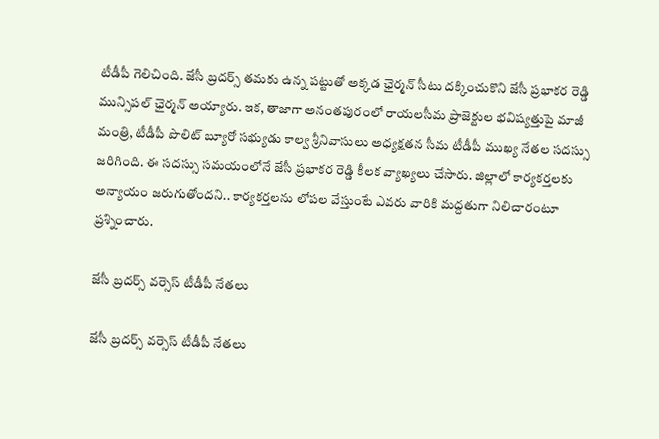టీడీపీ గెలిచింది. జేసీ బ్రదర్స్ తమకు ఉన్న పట్టుతో అక్కడ ఛైర్మన్ సీటు దక్కించుకొని జేసీ ప్రభాకర రెడ్డి మున్సిపల్ ఛైర్మన్ అయ్యారు. ఇక, తాజాగా అనంతపురంలో రాయలసీమ ప్రాజెక్టుల భవిష్యత్తుపై మాజీ మంత్రి, టీడీపీ పొలిట్‌ బ్యూరో సభ్యుడు కాల్వ శ్రీనివాసులు అధ్యక్షతన సీమ టీడీపీ ముఖ్య నేతల సదస్సు జరిగింది. ఈ సదస్సు సమయంలోనే జేసీ ప్రభాకర రెడ్డి కీలక వ్యాఖ్యలు చేసారు. జిల్లాలో కార్యకర్తలకు అన్యాయం జరుగుతోందని.. కార్యకర్తలను లోపల వేస్తుంటే ఎవరు వారికి మద్దతుగా నిలిచారంటూ ప్రశ్నించారు.

జేసీ బ్రదర్స్ వర్సెస్ టీడీపీ నేతలు

జేసీ బ్రదర్స్ వర్సెస్ టీడీపీ నేతలు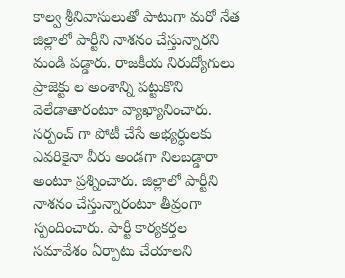కాల్వ శ్రీనివాసులుతో పాటుగా మరో నేత జిల్లాలో పార్టీని నాశనం చేస్తున్నారని మండి పడ్డారు. రాజకీయ నిరుద్యోగులు ప్రాజెక్టు ల అంశాన్ని పట్టుకొని వెలేడాతారంటూ వ్యాఖ్యానించారు. సర్పంచ్ గా పోటీ చేసే అభ్యర్ధులకు ఎవరికైనా వీరు అండగా నిలబడ్డారా అంటూ ప్రశ్నించారు. జిల్లాలో పార్టీని నాశనం చేస్తున్నారంటూ తీవ్రంగా స్పందించారు. పార్టీ కార్యకర్తల సమావేశం ఏర్పాటు చేయాలని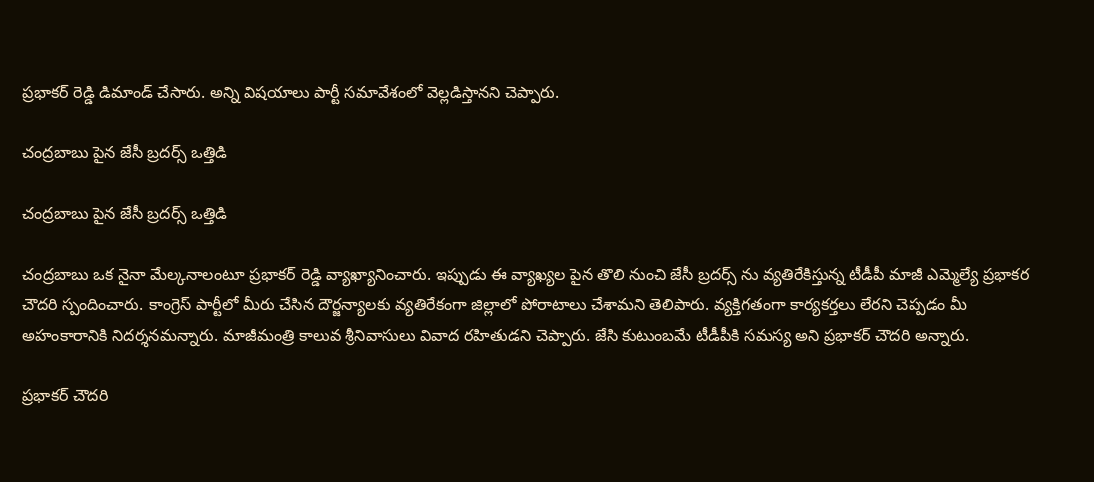ప్రభాకర్ రెడ్డి డిమాండ్ చేసారు. అన్ని విషయాలు పార్టీ సమావేశంలో వెల్లడిస్తానని చెప్పారు.

చంద్రబాబు పైన జేసీ బ్రదర్స్ ఒత్తిడి

చంద్రబాబు పైన జేసీ బ్రదర్స్ ఒత్తిడి

చంద్రబాబు ఒక నైనా మేల్కనాలంటూ ప్రభాకర్ రెడ్డి వ్యాఖ్యానించారు. ఇప్పుడు ఈ వ్యాఖ్యల పైన తొలి నుంచి జేసీ బ్రదర్స్ ను వ్యతిరేకిస్తున్న టీడీపీ మాజీ ఎమ్మెల్యే ప్రభాకర చౌదరి స్పందించారు. కాంగ్రెస్ పార్టీలో మీరు చేసిన దౌర్జన్యాలకు వ్యతిరేకంగా జిల్లాలో పోరాటాలు చేశామని తెలిపారు. వ్యక్తిగతంగా కార్యకర్తలు లేరని చెప్పడం మీ అహంకారానికి నిదర్శనమన్నారు. మాజీమంత్రి కాలువ శ్రీనివాసులు వివాద రహితుడని చెప్పారు. జేసి కుటుంబమే టీడీపీకి సమస్య అని ప్రభాకర్ చౌదరి అన్నారు.

ప్రభాకర్ చౌదరి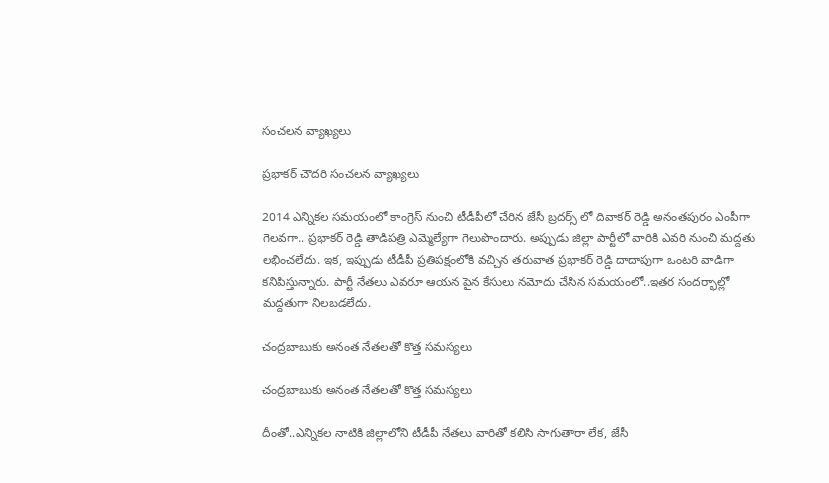సంచలన వ్యాఖ్యలు

ప్రభాకర్ చౌదరి సంచలన వ్యాఖ్యలు

2014 ఎన్నికల సమయంలో కాంగ్రెస్ నుంచి టీడీపీలో చేరిన జేసీ బ్రదర్స్ లో దివాకర్ రెడ్డి అనంతపురం ఎంపీగా గెలవగా.. ప్రభాకర్ రెడ్డి తాడిపత్రి ఎమ్మెల్యేగా గెలుపొందారు. అప్పుడు జిల్లా పార్టీలో వారికి ఎవరి నుంచి మద్దతు లభించలేదు. ఇక, ఇప్పుడు టీడీపీ ప్రతిపక్షంలోకి వచ్చిన తరువాత ప్రభాకర్ రెడ్డి దాదాపుగా ఒంటరి వాడిగా కనిపిస్తున్నారు. పార్టీ నేతలు ఎవరూ ఆయన పైన కేసులు నమోదు చేసిన సమయంలో..ఇతర సందర్భాల్లో మద్దతుగా నిలబడలేదు.

చంద్రబాబుకు అనంత నేతలతో కొత్త సమస్యలు

చంద్రబాబుకు అనంత నేతలతో కొత్త సమస్యలు

దీంతో..ఎన్నికల నాటికి జిల్లాలోని టీడీపీ నేతలు వారితో కలిసి సాగుతారా లేక, జేసీ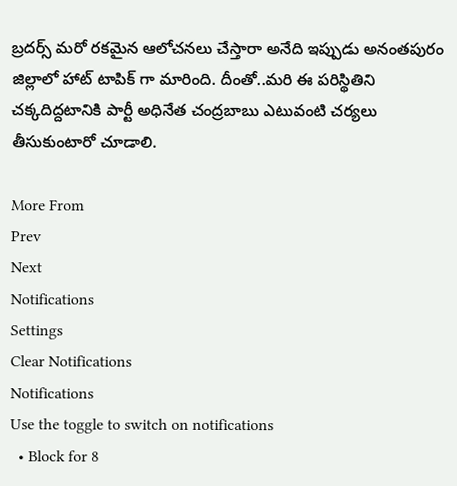బ్రదర్స్ మరో రకమైన ఆలోచనలు చేస్తారా అనేది ఇప్పుడు అనంతపురం జిల్లాలో హాట్ టాపిక్ గా మారింది. దీంతో..మరి ఈ పరిస్థితిని చక్కదిద్దటానికి పార్టీ అధినేత చంద్రబాబు ఎటువంటి చర్యలు తీసుకుంటారో చూడాలి.

More From
Prev
Next
Notifications
Settings
Clear Notifications
Notifications
Use the toggle to switch on notifications
  • Block for 8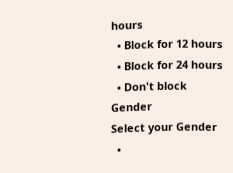hours
  • Block for 12 hours
  • Block for 24 hours
  • Don't block
Gender
Select your Gender
  •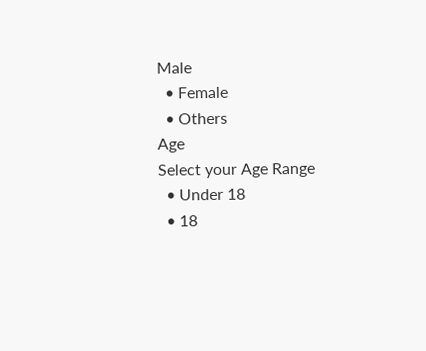Male
  • Female
  • Others
Age
Select your Age Range
  • Under 18
  • 18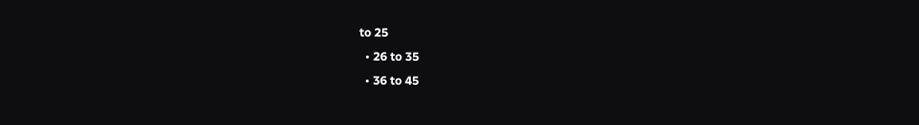to 25
  • 26 to 35
  • 36 to 45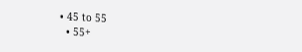• 45 to 55
  • 55+